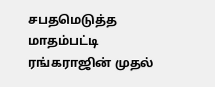சபதமெடுத்த மாதம்பட்டி ரங்கராஜின் முதல்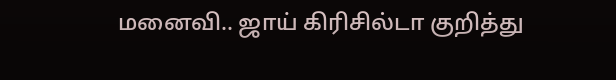மனைவி.. ஜாய் கிரிசில்டா குறித்து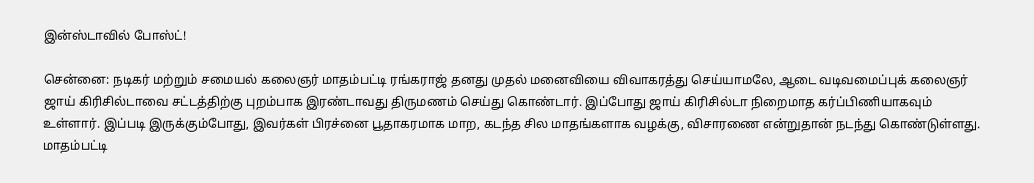இன்ஸ்டாவில் போஸ்ட்!

சென்னை: நடிகர் மற்றும் சமையல் கலைஞர் மாதம்பட்டி ரங்கராஜ் தனது முதல் மனைவியை விவாகரத்து செய்யாமலே, ஆடை வடிவமைப்புக் கலைஞர் ஜாய் கிரிசில்டாவை சட்டத்திற்கு புறம்பாக இரண்டாவது திருமணம் செய்து கொண்டார். இப்போது ஜாய் கிரிசில்டா நிறைமாத கர்ப்பிணியாகவும் உள்ளார். இப்படி இருக்கும்போது, இவர்கள் பிரச்னை பூதாகரமாக மாற, கடந்த சில மாதங்களாக வழக்கு, விசாரணை என்றுதான் நடந்து கொண்டுள்ளது. மாதம்பட்டி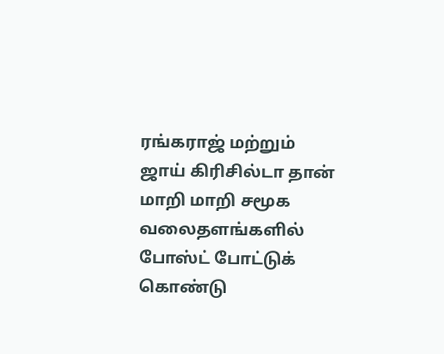ரங்கராஜ் மற்றும் ஜாய் கிரிசில்டா தான் மாறி மாறி சமூக வலைதளங்களில் போஸ்ட் போட்டுக் கொண்டு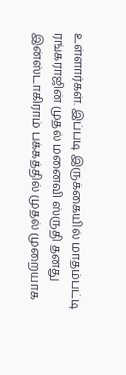உள்ளார்கள். இப்படி இருக்கையில் மாதம்பட்டி ரங்கராஜின் முதல் மனைவி ஸ்ருதி தனது இன்ஸ்டாகிராம் பக்கத்தில் முதல் முறையாக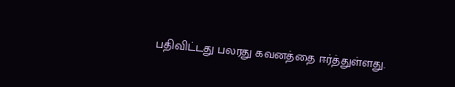பதிவிட்டது பலரது கவனத்தை ஈர்த்துள்ளது.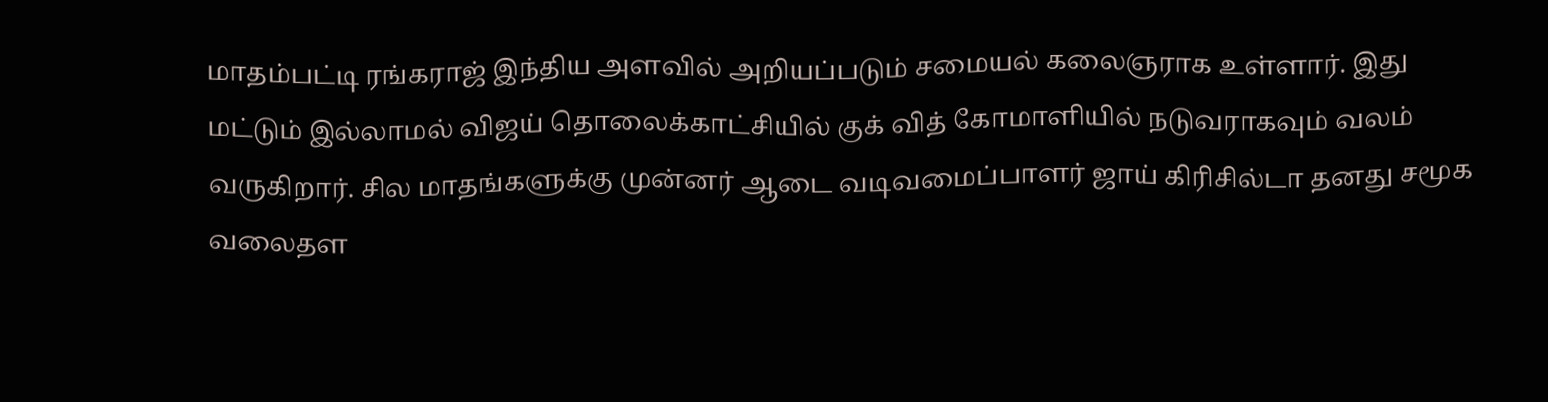மாதம்பட்டி ரங்கராஜ் இந்திய அளவில் அறியப்படும் சமையல் கலைஞராக உள்ளார். இது மட்டும் இல்லாமல் விஜய் தொலைக்காட்சியில் குக் வித் கோமாளியில் நடுவராகவும் வலம் வருகிறார். சில மாதங்களுக்கு முன்னர் ஆடை வடிவமைப்பாளர் ஜாய் கிரிசில்டா தனது சமூக வலைதள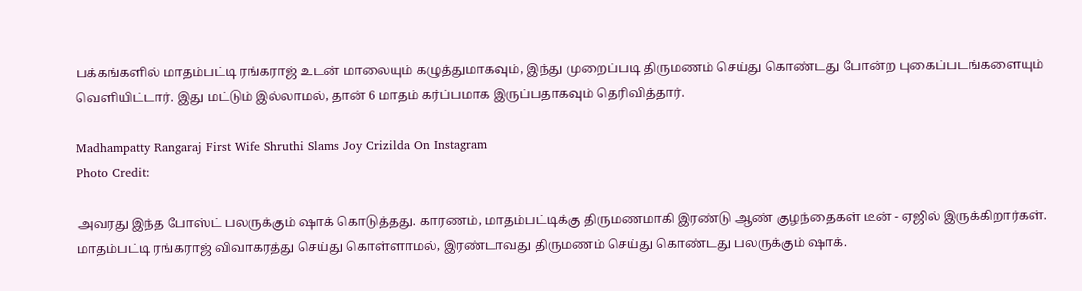பக்கங்களில் மாதம்பட்டி ரங்கராஜ் உடன் மாலையும் கழுத்துமாகவும், இந்து முறைப்படி திருமணம் செய்து கொண்டது போன்ற புகைப்படங்களையும் வெளியிட்டார். இது மட்டும் இல்லாமல், தான் 6 மாதம் கர்ப்பமாக இருப்பதாகவும் தெரிவித்தார்.

Madhampatty Rangaraj First Wife Shruthi Slams Joy Crizilda On Instagram
Photo Credit:

அவரது இந்த போஸ்ட் பலருக்கும் ஷாக் கொடுத்தது. காரணம், மாதம்பட்டிக்கு திருமணமாகி இரண்டு ஆண் குழந்தைகள் டீன் - ஏஜில் இருக்கிறார்கள். மாதம்பட்டி ரங்கராஜ் விவாகரத்து செய்து கொள்ளாமல், இரண்டாவது திருமணம் செய்து கொண்டது பலருக்கும் ஷாக்.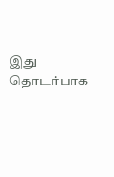இது தொடர்பாக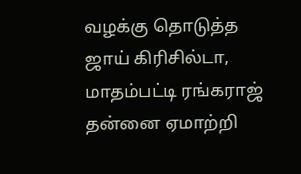வழக்கு தொடுத்த ஜாய் கிரிசில்டா, மாதம்பட்டி ரங்கராஜ் தன்னை ஏமாற்றி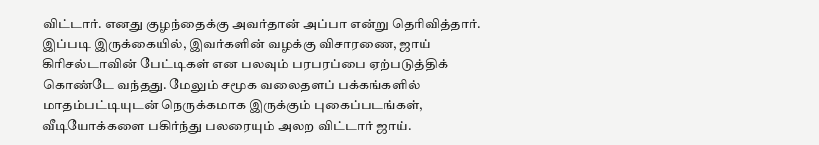விட்டார். எனது குழந்தைக்கு அவர்தான் அப்பா என்று தெரிவித்தார். இப்படி இருக்கையில், இவர்களின் வழக்கு விசாரணை, ஜாய் கிரிசல்டாவின் பேட்டிகள் என பலவும் பரபரப்பை ஏற்படுத்திக் கொண்டே வந்தது. மேலும் சமூக வலைதளப் பக்கங்களில் மாதம்பட்டியுடன் நெருக்கமாக இருக்கும் புகைப்படங்கள், வீடியோக்களை பகிர்ந்து பலரையும் அலற விட்டார் ஜாய்.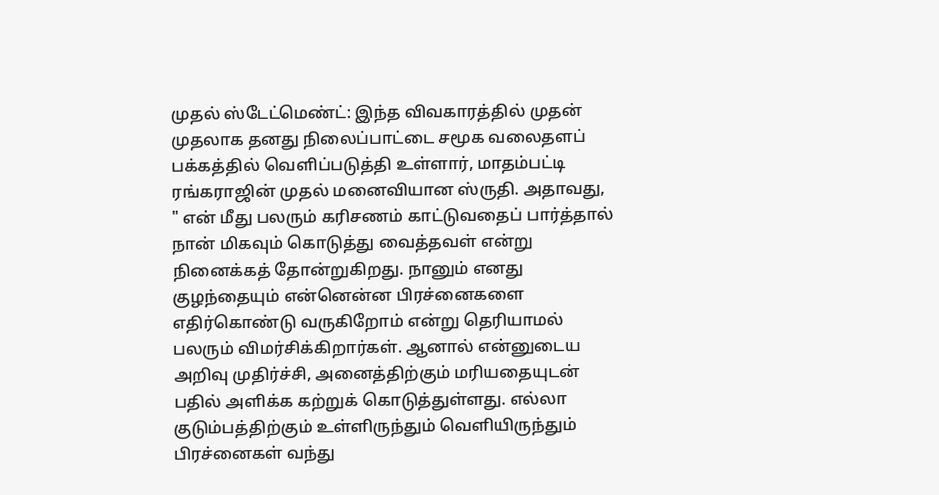முதல் ஸ்டேட்மெண்ட்: இந்த விவகாரத்தில் முதன் முதலாக தனது நிலைப்பாட்டை சமூக வலைதளப் பக்கத்தில் வெளிப்படுத்தி உள்ளார், மாதம்பட்டி ரங்கராஜின் முதல் மனைவியான ஸ்ருதி. அதாவது, " என் மீது பலரும் கரிசணம் காட்டுவதைப் பார்த்தால் நான் மிகவும் கொடுத்து வைத்தவள் என்று நினைக்கத் தோன்றுகிறது. நானும் எனது குழந்தையும் என்னென்ன பிரச்னைகளை எதிர்கொண்டு வருகிறோம் என்று தெரியாமல் பலரும் விமர்சிக்கிறார்கள். ஆனால் என்னுடைய அறிவு முதிர்ச்சி, அனைத்திற்கும் மரியதையுடன் பதில் அளிக்க கற்றுக் கொடுத்துள்ளது. எல்லா குடும்பத்திற்கும் உள்ளிருந்தும் வெளியிருந்தும் பிரச்னைகள் வந்து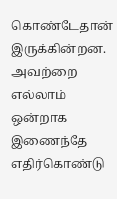கொண்டேதான் இருக்கின்றன. அவற்றை எல்லாம் ஒன்றாக இணைந்தே எதிர்கொண்டு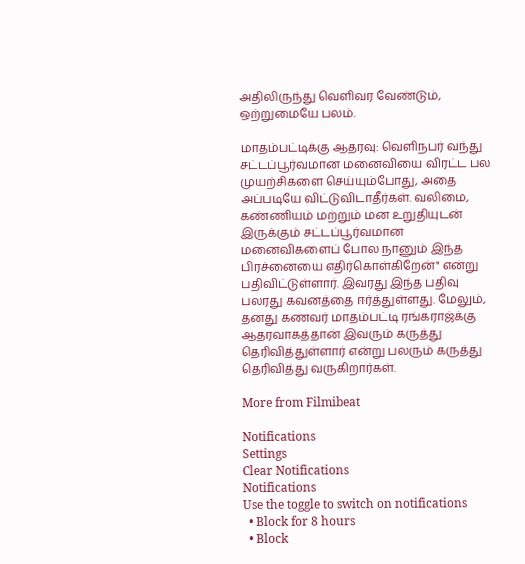அதிலிருந்து வெளிவர வேண்டும், ஒற்றுமையே பலம்.

மாதம்பட்டிக்கு ஆதரவு: வெளிநபர் வந்து சட்டப்பூர்வமான மனைவியை விரட்ட பல முயற்சிகளை செய்யும்போது, அதை அப்படியே விட்டுவிடாதீர்கள். வலிமை, கண்ணியம் மற்றும் மன உறுதியுடன் இருக்கும் சட்டப்பூர்வமான மனைவிகளைப் போல நானும் இந்த பிரச்னையை எதிர்கொள்கிறேன்" என்று பதிவிட்டுள்ளார். இவரது இந்த பதிவு பலரது கவனத்தை ஈர்த்துள்ளது. மேலும், தனது கணவர் மாதம்பட்டி ரங்கராஜ்க்கு ஆதரவாகத்தான் இவரும் கருத்து தெரிவித்துள்ளார் என்று பலரும் கருத்து தெரிவித்து வருகிறார்கள்.

More from Filmibeat

Notifications
Settings
Clear Notifications
Notifications
Use the toggle to switch on notifications
  • Block for 8 hours
  • Block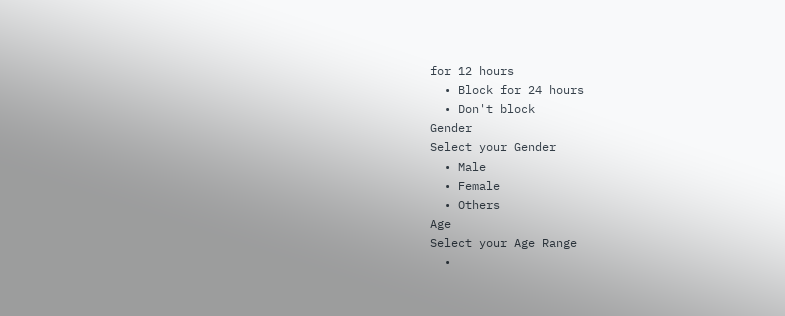for 12 hours
  • Block for 24 hours
  • Don't block
Gender
Select your Gender
  • Male
  • Female
  • Others
Age
Select your Age Range
  •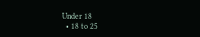Under 18
  • 18 to 25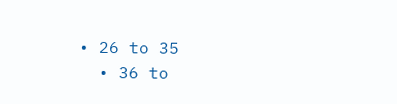• 26 to 35
  • 36 to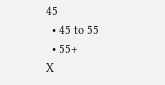45
  • 45 to 55
  • 55+
X